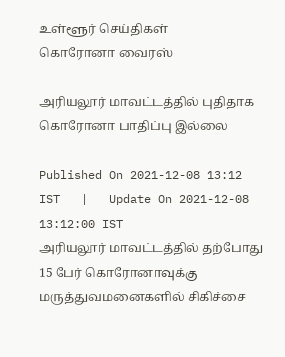உள்ளூர் செய்திகள்
கொரோனா வைரஸ்

அரியலூர் மாவட்டத்தில் புதிதாக கொரோனா பாதிப்பு இல்லை

Published On 2021-12-08 13:12 IST   |   Update On 2021-12-08 13:12:00 IST
அரியலூர் மாவட்டத்தில் தற்போது 15 பேர் கொரோனாவுக்கு மருத்துவமனைகளில் சிகிச்சை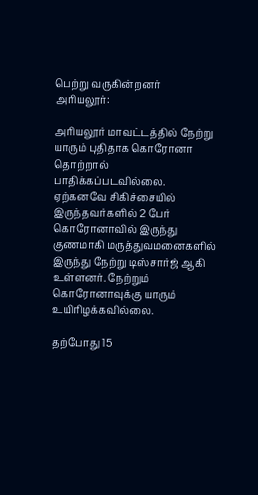பெற்று வருகின்றனர்
அரியலூர்:

அரியலூர் மாவட்டத்தில் நேற்று யாரும் புதிதாக கொரோனா தொற்றால் பாதிக்கப்படவில்லை. ஏற்கனவே சிகிச்சையில் இருந்தவர்களில் 2 பேர் கொரோனாவில் இருந்து குணமாகி மருத்துவமனைகளில் இருந்து நேற்று டிஸ்சார்ஜ் ஆகி உள்ளனர். நேற்றும் கொரோனாவுக்கு யாரும் உயிரிழக்கவில்லை.

தற்போது 15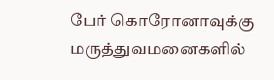பேர் கொரோனாவுக்கு மருத்துவமனைகளில்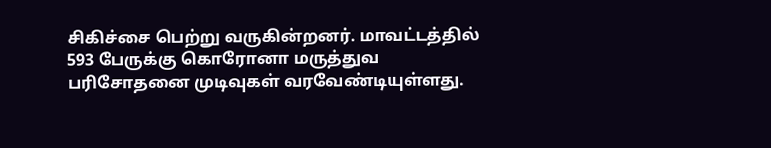சிகிச்சை பெற்று வருகின்றனர். மாவட்டத்தில் 593 பேருக்கு கொரோனா மருத்துவ பரிசோதனை முடிவுகள் வரவேண்டியுள்ளது.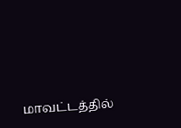மாவட்டத்தில்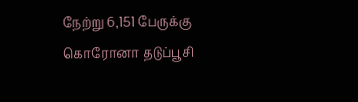நேற்று 6,151 பேருக்கு கொரோனா தடுப்பூசி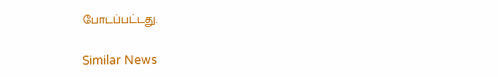போடப்பட்டது.

Similar News